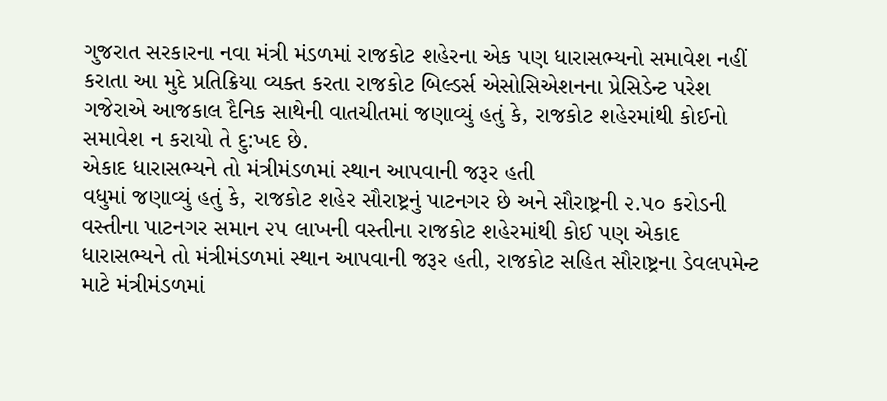ગુજરાત સરકારના નવા મંત્રી મંડળમાં રાજકોટ શહેરના એક પણ ધારાસભ્યનો સમાવેશ નહીં કરાતા આ મુદે પ્રતિક્રિયા વ્યક્ત કરતા રાજકોટ બિલ્ડર્સ એસોસિએશનના પ્રેસિડેન્ટ પરેશ ગજેરાએ આજકાલ દૈનિક સાથેની વાતચીતમાં જણાવ્યું હતું કે, રાજકોટ શહેરમાંથી કોઈનો સમાવેશ ન કરાયો તે દુ:ખદ છે.
એકાદ ધારાસભ્યને તો મંત્રીમંડળમાં સ્થાન આપવાની જરૂર હતી
વધુમાં જણાવ્યું હતું કે, રાજકોટ શહેર સૌરાષ્ટ્રનું પાટનગર છે અને સૌરાષ્ટ્રની ૨.૫૦ કરોડની વસ્તીના પાટનગર સમાન ૨૫ લાખની વસ્તીના રાજકોટ શહેરમાંથી કોઈ પણ એકાદ ધારાસભ્યને તો મંત્રીમંડળમાં સ્થાન આપવાની જરૂર હતી, રાજકોટ સહિત સૌરાષ્ટ્રના ડેવલપમેન્ટ માટે મંત્રીમંડળમાં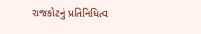રાજકોટનું પ્રતિનિધિત્વ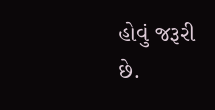હોવું જરૂરી છે.